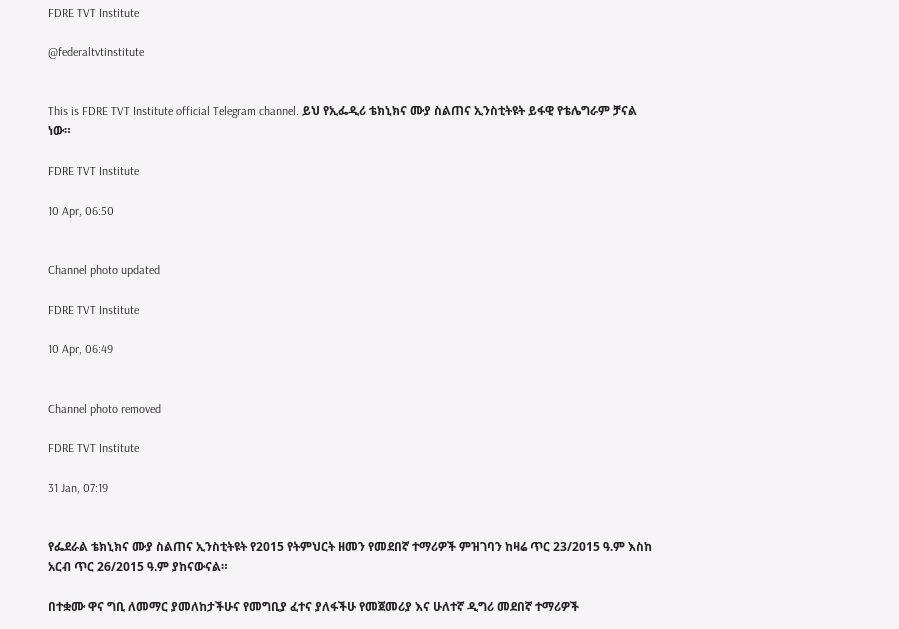FDRE TVT Institute

@federaltvtinstitute


This is FDRE TVT Institute official Telegram channel. ይህ የኢፌዲሪ ቴክኒክና ሙያ ስልጠና ኢንስቲትዩት ይፋዊ የቴሌግራም ቻናል ነው።

FDRE TVT Institute

10 Apr, 06:50


Channel photo updated

FDRE TVT Institute

10 Apr, 06:49


Channel photo removed

FDRE TVT Institute

31 Jan, 07:19


የፌደራል ቴክኒክና ሙያ ስልጠና ኢንስቲትዩት የ2015 የትምህርት ዘመን የመደበኛ ተማሪዎች ምዝገባን ከዛሬ ጥር 23/2015 ዓ.ም እስከ አርብ ጥር 26/2015 ዓ.ም ያከናውናል።

በተቋሙ ዋና ግቢ ለመማር ያመለከታችሁና የመግቢያ ፈተና ያለፋችሁ የመጀመሪያ እና ሁለተኛ ዲግሪ መደበኛ ተማሪዎች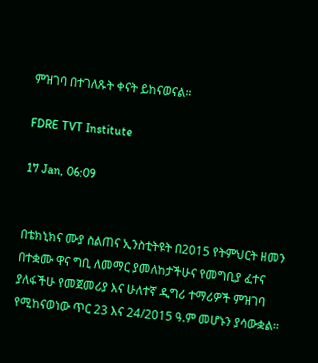ምዝገባ በተገለጹት ቀናት ይከናወናል።

FDRE TVT Institute

17 Jan, 06:09


በቴክኒክና ሙያ ስልጠና ኢንስቲትዩት በ2015 የትምህርት ዘመን በተቋሙ ዋና ግቢ ለመማር ያመለከታችሁና የመግቢያ ፈተና ያለፋችሁ የመጀመሪያ እና ሁለተኛ ዲግሪ ተማሪዎች ምዝገባ የሚከናወነው ጥር 23 እና 24/2015 ዓ.ም መሆኑን ያሳውቋል።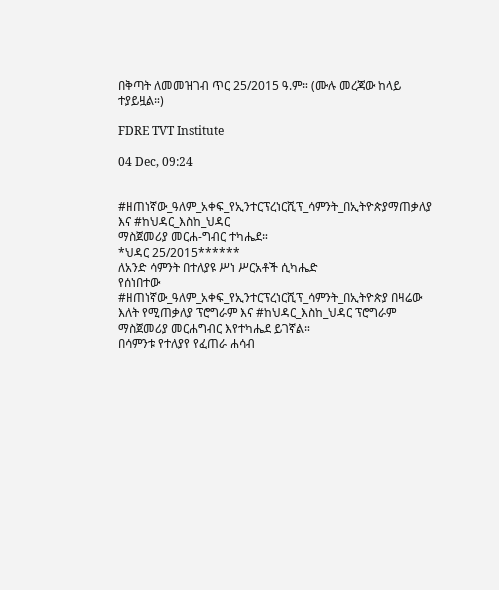በቅጣት ለመመዝገብ ጥር 25/2015 ዓ.ም። (ሙሉ መረጃው ከላይ ተያይዟል።)

FDRE TVT Institute

04 Dec, 09:24


#ዘጠነኛው_ዓለም_አቀፍ_የኢንተርፕረነርሺፕ_ሳምንት_በኢትዮጵያማጠቃለያ እና #ከህዳር_እስከ_ህዳር
ማስጀመሪያ መርሐ-ግብር ተካሔደ።
*ህዳር 25/2015******
ለአንድ ሳምንት በተለያዩ ሥነ ሥርአቶች ሲካሔድ
የሰነበተው #ዘጠነኛው_ዓለም_አቀፍ_የኢንተርፕረነርሺፕ_ሳምንት_በኢትዮጵያ በዛሬው እለት የሚጠቃለያ ፕሮግራም እና #ከህዳር_እስከ_ህዳር ፕሮግራም ማስጀመሪያ መርሐግብር እየተካሔደ ይገኛል።
በሳምንቱ የተለያየ የፈጠራ ሐሳብ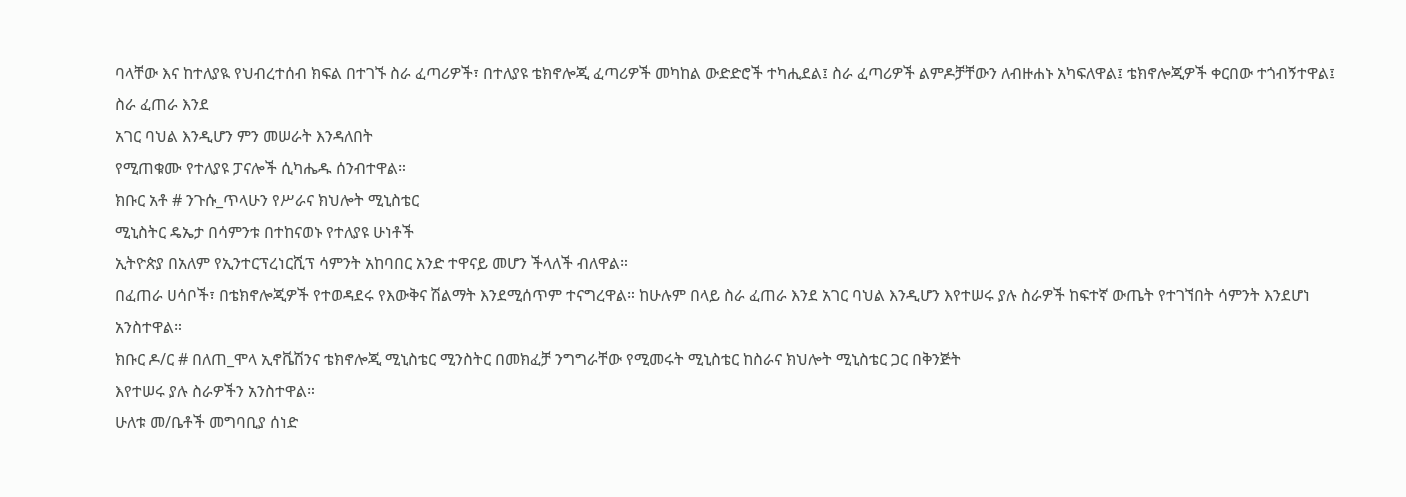ባላቸው እና ከተለያዪ የህብረተሰብ ክፍል በተገኙ ስራ ፈጣሪዎች፣ በተለያዩ ቴክኖሎጂ ፈጣሪዎች መካከል ውድድሮች ተካሒደል፤ ስራ ፈጣሪዎች ልምዶቻቸውን ለብዙሐኑ አካፍለዋል፤ ቴክኖሎጂዎች ቀርበው ተጎብኝተዋል፤ ስራ ፈጠራ እንደ
አገር ባህል እንዲሆን ምን መሠራት እንዳለበት
የሚጠቁሙ የተለያዩ ፓናሎች ሲካሔዱ ሰንብተዋል።
ክቡር አቶ # ንጉሱ_ጥላሁን የሥራና ክህሎት ሚኒስቴር
ሚኒስትር ዴኤታ በሳምንቱ በተከናወኑ የተለያዩ ሁነቶች
ኢትዮጵያ በአለም የኢንተርፕረነርሺፕ ሳምንት አከባበር አንድ ተዋናይ መሆን ችላለች ብለዋል።
በፈጠራ ሀሳቦች፣ በቴክኖሎጂዎች የተወዳደሩ የእውቅና ሽልማት እንደሚሰጥም ተናግረዋል። ከሁሉም በላይ ስራ ፈጠራ እንደ አገር ባህል እንዲሆን እየተሠሩ ያሉ ስራዎች ከፍተኛ ውጤት የተገኘበት ሳምንት እንደሆነ አንስተዋል።
ክቡር ዶ/ር # በለጠ_ሞላ ኢኖቬሽንና ቴክኖሎጂ ሚኒስቴር ሚንስትር በመክፈቻ ንግግራቸው የሚመሩት ሚኒስቴር ከስራና ክህሎት ሚኒስቴር ጋር በቅንጅት
እየተሠሩ ያሉ ስራዎችን አንስተዋል።
ሁለቱ መ/ቤቶች መግባቢያ ሰነድ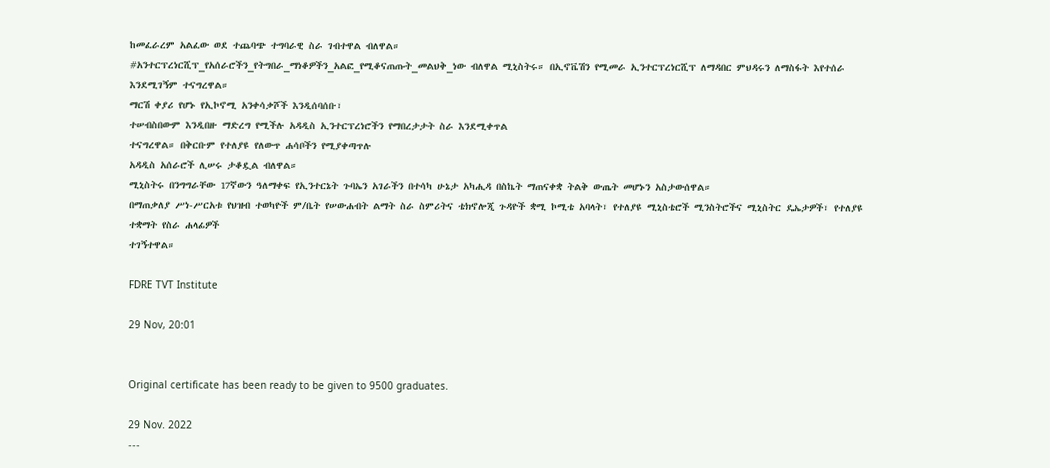ከመፈራረም አልፈው ወደ ተጨባጭ ተግባራዊ ስራ ገብተዋል ብለዋል።
#አንተርፕረነርሺፕ_የአሰራሮችን_የትግበራ_ማነቆዎችን_አልፎ_የሚቆናጠጡት_መልህቅ_ነው ብለዋል ሚኒስትሩ። በኢኖቬሽን የሚመራ ኢንተርፕረነርሺፕ ለማዳበር ምህዳሩን ለማስፋት እየተሰራ እንደሚገኝም ተናግረዋል።
ማርሽ ቀያሪ የሆኑ የኢኮኖሚ አንቀሳቃሾች እንዲሰባሰቡ፣
ተሠብስበውም እንዲበዙ ማድረግ የሚችሉ አዳዲስ ኢንተርፕረነሮችን የማበረታታት ስራ እንደሚቀጥል
ተናግረዋል። በቅርቡም የተለያዩ የለውጥ ሐሳቦችን የሚያቀጣጥሉ
አዳዲስ አሰራሮች ሊሠሩ ታቆዷል ብለዋል።
ሚኒስትሩ በንግግራቸው 17ኛውን ዓለማቀፍ የኢንተርኔት ጉባኤን አገራችን በተሳካ ሁኔታ አካሒዳ በስኬት ማጠናቀቋ ትልቅ ውጤት መሆኑን አስታውሰዋል።
በማጠቃለያ ሥነ-ሥርአቱ የህዝብ ተወካዮች ም/ቤት የሠውሐብት ልማት ስራ ስምሪትና ቴክኖሎጂ ጉዳዮች ቋሚ ኮሚቴ አባላት፣ የተለያዩ ሚኒስቴሮች ሚንስትሮችና ሚኒስትር ዴኤታዎች፣ የተለያዩ ተቋማት የስራ ሐላፊዎች
ተገኝተዋል።

FDRE TVT Institute

29 Nov, 20:01


Original certificate has been ready to be given to 9500 graduates.

29 Nov. 2022
---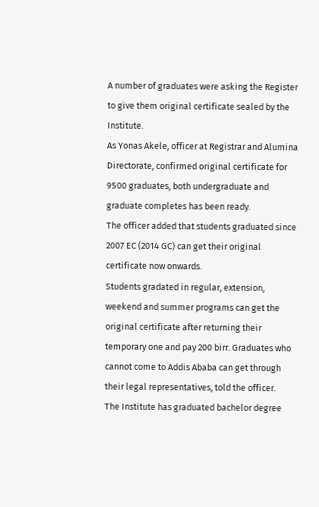A number of graduates were asking the Register to give them original certificate sealed by the Institute.
As Yonas Akele, officer at Registrar and Alumina Directorate, confirmed original certificate for 9500 graduates, both undergraduate and graduate completes has been ready.
The officer added that students graduated since 2007 EC (2014 GC) can get their original certificate now onwards.
Students gradated in regular, extension, weekend and summer programs can get the original certificate after returning their temporary one and pay 200 birr. Graduates who cannot come to Addis Ababa can get through their legal representatives, told the officer.
The Institute has graduated bachelor degree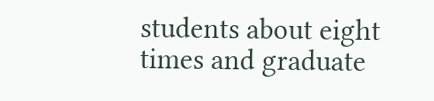students about eight times and graduate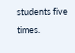students five times.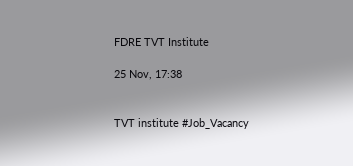FDRE TVT Institute

25 Nov, 17:38


TVT institute #Job_Vacancy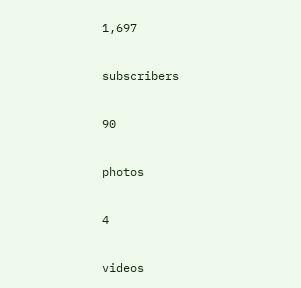1,697

subscribers

90

photos

4

videos